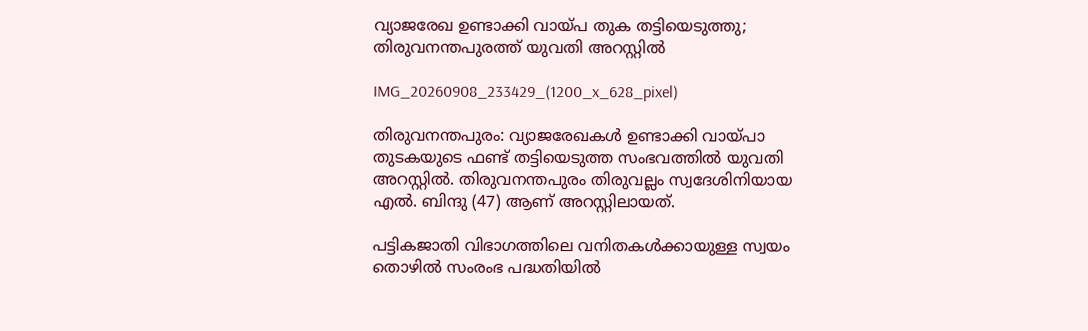വ്യാജരേഖ ഉണ്ടാക്കി വായ്പ തുക തട്ടിയെടുത്തു; തിരുവനന്തപുരത്ത് യുവതി അറസ്റ്റില്‍

IMG_20260908_233429_(1200_x_628_pixel)

തിരുവനന്തപുരം: വ്യാജരേഖകള്‍ ഉണ്ടാക്കി വായ്പാ തുടകയുടെ ഫണ്ട് തട്ടിയെടുത്ത സംഭവത്തില്‍ യുവതി അറസ്റ്റില്‍. തിരുവനന്തപുരം തിരുവല്ലം സ്വദേശിനിയായ എല്‍. ബിന്ദു (47) ആണ് അറസ്റ്റിലായത്.

പട്ടികജാതി വിഭാഗത്തിലെ വനിതകള്‍ക്കായുള്ള സ്വയം തൊഴില്‍ സംരംഭ പദ്ധതിയില്‍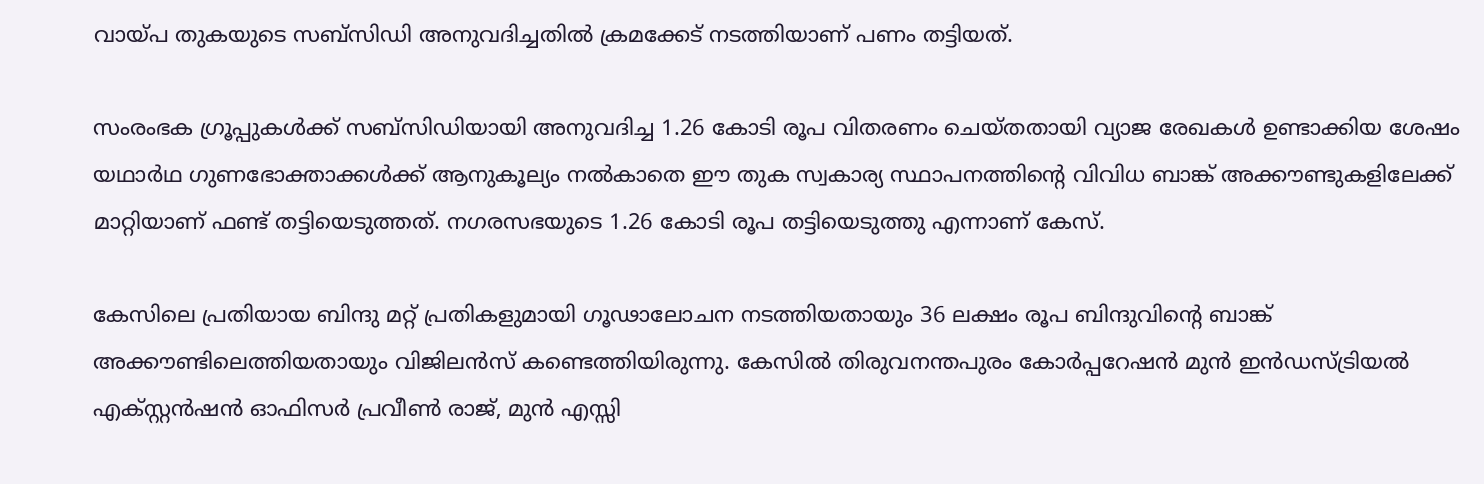വായ്പ തുകയുടെ സബ്‌സിഡി അനുവദിച്ചതില്‍ ക്രമക്കേട് നടത്തിയാണ് പണം തട്ടിയത്.

സംരംഭക ഗ്രൂപ്പുകള്‍ക്ക് സബ്‌സിഡിയായി അനുവദിച്ച 1.26 കോടി രൂപ വിതരണം ചെയ്തതായി വ്യാജ രേഖകള്‍ ഉണ്ടാക്കിയ ശേഷം യഥാര്‍ഥ ഗുണഭോക്താക്കള്‍ക്ക് ആനുകൂല്യം നല്‍കാതെ ഈ തുക സ്വകാര്യ സ്ഥാപനത്തിന്റെ വിവിധ ബാങ്ക് അക്കൗണ്ടുകളിലേക്ക് മാറ്റിയാണ് ഫണ്ട് തട്ടിയെടുത്തത്. നഗരസഭയുടെ 1.26 കോടി രൂപ തട്ടിയെടുത്തു എന്നാണ് കേസ്.

കേസിലെ പ്രതിയായ ബിന്ദു മറ്റ് പ്രതികളുമായി ഗൂഢാലോചന നടത്തിയതായും 36 ലക്ഷം രൂപ ബിന്ദുവിന്റെ ബാങ്ക് അക്കൗണ്ടിലെത്തിയതായും വിജിലന്‍സ് കണ്ടെത്തിയിരുന്നു. കേസില്‍ തിരുവനന്തപുരം കോര്‍പ്പറേഷന്‍ മുന്‍ ഇന്‍ഡസ്ട്രിയല്‍ എക്സ്റ്റന്‍ഷന്‍ ഓഫിസര്‍ പ്രവീണ്‍ രാജ്, മുന്‍ എസ്സി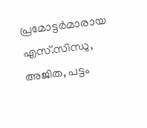പ്രമോട്ടര്‍മാരായ എസ്.സിന്ധു, അജിത, പട്ടം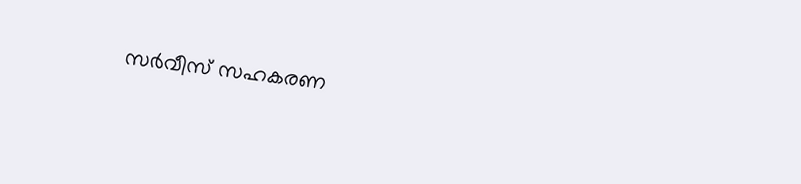സര്‍വീസ് സഹകരണ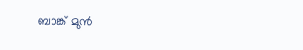ബാങ്ക് മുന്‍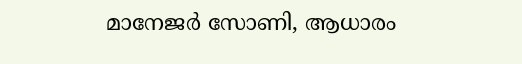മാനേജര്‍ സോണി, ആധാരം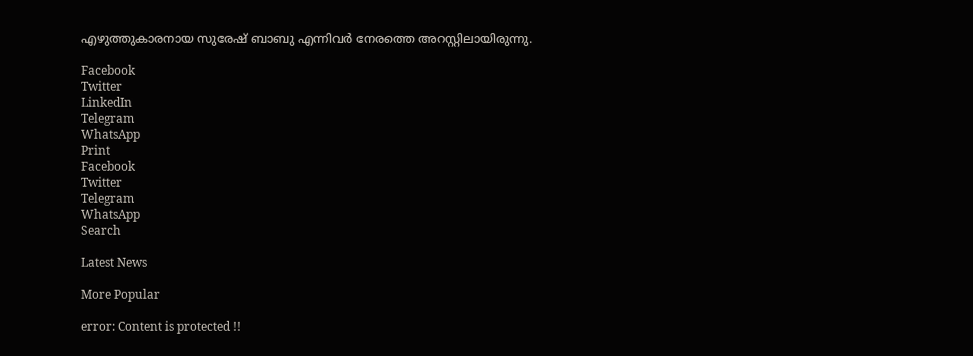എഴുത്തുകാരനായ സുരേഷ് ബാബു എന്നിവര്‍ നേരത്തെ അറസ്റ്റിലായിരുന്നു.

Facebook
Twitter
LinkedIn
Telegram
WhatsApp
Print
Facebook
Twitter
Telegram
WhatsApp
Search

Latest News

More Popular

error: Content is protected !!